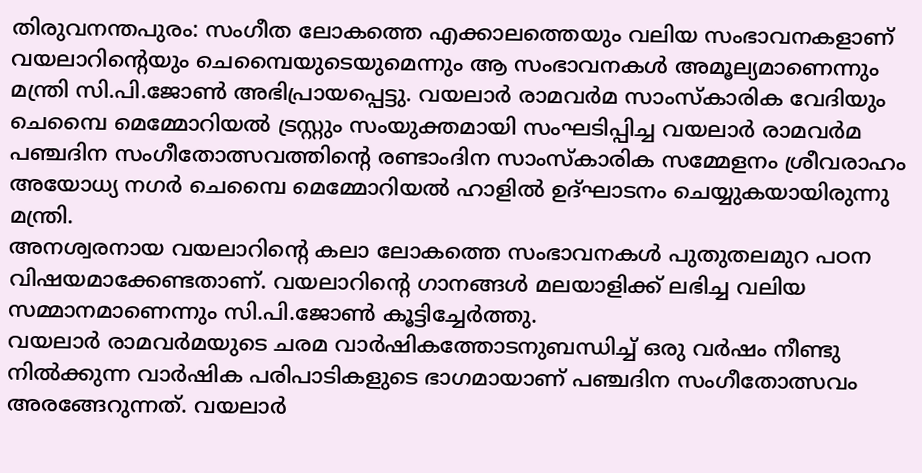തിരുവനന്തപുരം: സംഗീത ലോകത്തെ എക്കാലത്തെയും വലിയ സംഭാവനകളാണ് വയലാറിന്റെയും ചെമ്പൈയുടെയുമെന്നും ആ സംഭാവനകൾ അമൂല്യമാണെന്നും മന്ത്രി സി.പി.ജോൺ അഭിപ്രായപ്പെട്ടു. വയലാർ രാമവർമ സാംസ്കാരിക വേദിയും ചെമ്പൈ മെമ്മോറിയൽ ട്രസ്റ്റും സംയുക്തമായി സംഘടിപ്പിച്ച വയലാർ രാമവർമ പഞ്ചദിന സംഗീതോത്സവത്തിന്റെ രണ്ടാംദിന സാംസ്കാരിക സമ്മേളനം ശ്രീവരാഹം അയോധ്യ നഗർ ചെമ്പൈ മെമ്മോറിയൽ ഹാളിൽ ഉദ്ഘാടനം ചെയ്യുകയായിരുന്നു മന്ത്രി.
അനശ്വരനായ വയലാറിന്റെ കലാ ലോകത്തെ സംഭാവനകൾ പുതുതലമുറ പഠന വിഷയമാക്കേണ്ടതാണ്. വയലാറിന്റെ ഗാനങ്ങൾ മലയാളിക്ക് ലഭിച്ച വലിയ സമ്മാനമാണെന്നും സി.പി.ജോൺ കൂട്ടിച്ചേർത്തു.
വയലാർ രാമവർമയുടെ ചരമ വാർഷികത്തോടനുബന്ധിച്ച് ഒരു വർഷം നീണ്ടു നിൽക്കുന്ന വാർഷിക പരിപാടികളുടെ ഭാഗമായാണ് പഞ്ചദിന സംഗീതോത്സവം അരങ്ങേറുന്നത്. വയലാർ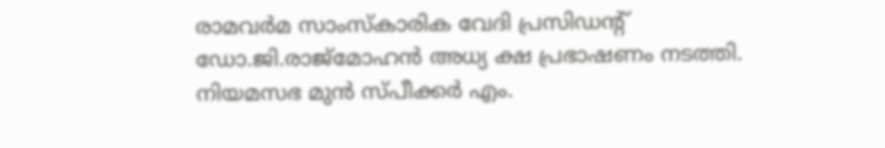രാമവർമ സാംസ്കാരിക വേദി പ്രസിഡന്റ് ഡോ.ജി.രാജ്മോഹൻ അധ്യ ക്ഷ പ്രഭാഷണം നടത്തി.
നിയമസഭ മുൻ സ്പീക്കർ എം.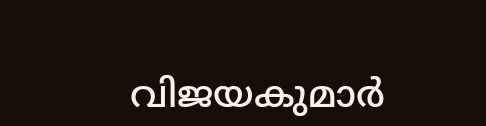വിജയകുമാർ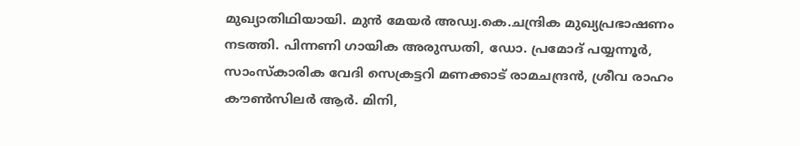മുഖ്യാതിഥിയായി. മുൻ മേയർ അഡ്വ.കെ.ചന്ദ്രിക മുഖ്യപ്രഭാഷണം നടത്തി. പിന്നണി ഗായിക അരുന്ധതി, ഡോ. പ്രമോദ് പയ്യന്നൂർ, സാംസ്കാരിക വേദി സെക്രട്ടറി മണക്കാട് രാമചന്ദ്രൻ, ശ്രീവ രാഹം കൗൺസിലർ ആർ. മിനി,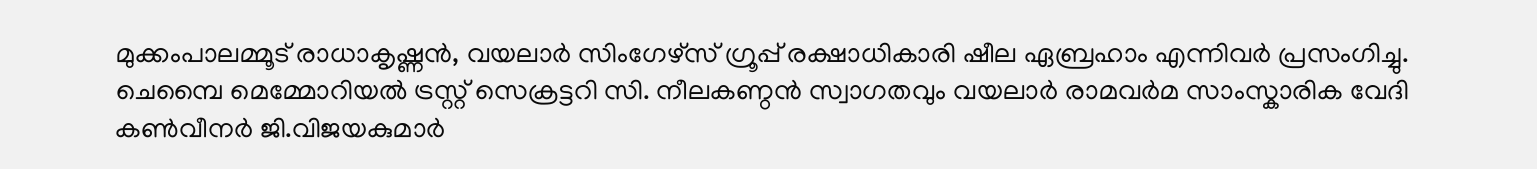മുക്കംപാലമ്മൂട് രാധാകൃഷ്ണൻ, വയലാർ സിംഗേഴ്സ് ഗ്രൂപ്പ് രക്ഷാധികാരി ഷീല ഏബ്രഹാം എന്നിവർ പ്രസംഗിച്ചു.
ചെമ്പൈ മെമ്മോറിയൽ ട്രസ്റ്റ് സെക്രട്ടറി സി. നീലകണ്ഠൻ സ്വാഗതവും വയലാർ രാമവർമ സാംസ്കാരിക വേദി കൺവീനർ ജി.വിജയകുമാർ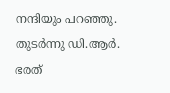നന്ദിയും പറഞ്ഞു. തുടർന്നു ഡി.ആർ. ഭരത്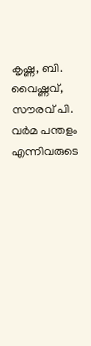കൃഷ്ണ, ബി. വൈഷ്ണവ്, സൗരവ് പി. വർമ പന്തളം എന്നിവരുടെ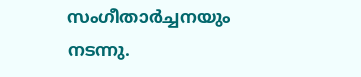സംഗീതാർച്ചനയും നടന്നു.